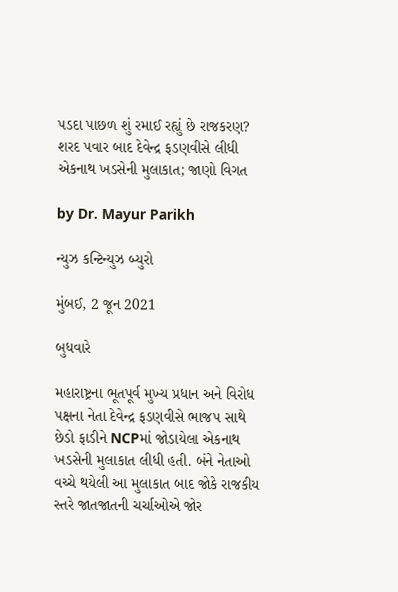પડદા પાછળ શું રમાઈ રહ્યું છે રાજકરણ? શરદ પવાર બાદ દેવેન્દ્ર ફડણવીસે લીધી એકનાથ ખડસેની મુલાકાત; જાણો વિગત

by Dr. Mayur Parikh

ન્યુઝ કન્ટિન્યુઝ બ્યુરો

મુંબઈ, 2 જૂન 2021

બુધવારે

મહારાષ્ટ્રના ભૂતપૂર્વ મુખ્ય પ્રધાન અને વિરોધ પક્ષના નેતા દેવેન્દ્ર ફડણવીસે ભાજપ સાથે છેડો ફાડીને NCPમાં જોડાયેલા એકનાથ ખડસેની મુલાકાત લીધી હતી. બંને નેતાઓ વચ્ચે થયેલી આ મુલાકાત બાદ જોકે રાજકીય સ્તરે જાતજાતની ચર્ચાઓએ જોર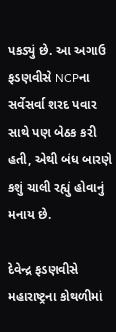પકડ્યું છે. આ અગાઉ ફડણવીસે NCPના સર્વેસર્વા શરદ પવાર સાથે પણ બેઠક કરી હતી, એથી બંધ બારણે કશું ચાલી રહ્યું હોવાનું મનાય છે.

દેવેન્દ્ર ફડણવીસે મહારાષ્ટ્રના કોથળીમાં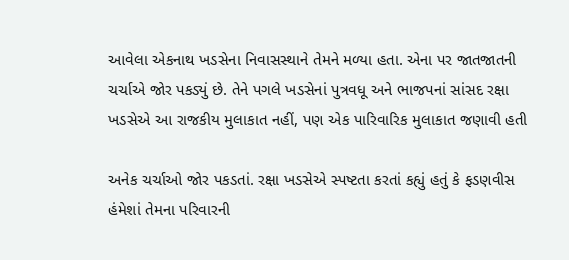આવેલા એકનાથ ખડસેના નિવાસસ્થાને તેમને મળ્યા હતા. એના પર જાતજાતની ચર્ચાએ જોર પકડ્યું છે. તેને પગલે ખડસેનાં પુત્રવધૂ અને ભાજપનાં સાંસદ રક્ષા ખડસેએ આ રાજકીય મુલાકાત નહીં, પણ એક પારિવારિક મુલાકાત જણાવી હતી

અનેક ચર્ચાઓ જોર પકડતાં. રક્ષા ખડસેએ સ્પષ્ટતા કરતાં કહ્યું હતું કે ફડણવીસ હંમેશાં તેમના પરિવારની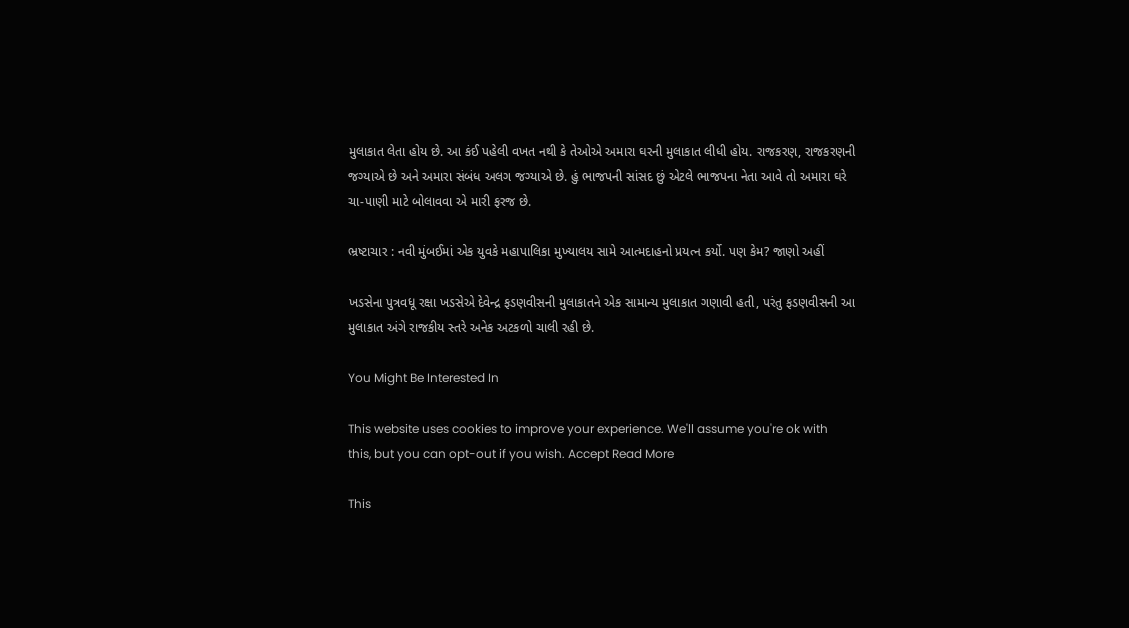મુલાકાત લેતા હોય છે. આ કંઈ પહેલી વખત નથી કે તેઓએ અમારા ઘરની મુલાકાત લીધી હોય. રાજકરણ, રાજકરણની જગ્યાએ છે અને અમારા સંબંધ અલગ જગ્યાએ છે. હું ભાજપની સાંસદ છું એટલે ભાજપના નેતા આવે તો અમારા ઘરે ચા-પાણી માટે બોલાવવા એ મારી ફરજ છે.

ભ્રષ્ટાચાર : નવી મુંબઈમાં એક યુવકે મહાપાલિકા મુખ્યાલય સામે આત્મદાહનો પ્રયત્ન કર્યો. પણ કેમ? જાણો અહીં

ખડસેના પુત્રવધૂ રક્ષા ખડસેએ દેવેન્દ્ર ફડણવીસની મુલાકાતને એક સામાન્ય મુલાકાત ગણાવી હતી, પરંતુ ફડણવીસની આ મુલાકાત અંગે રાજકીય સ્તરે અનેક અટકળો ચાલી રહી છે.

You Might Be Interested In

This website uses cookies to improve your experience. We'll assume you're ok with this, but you can opt-out if you wish. Accept Read More

This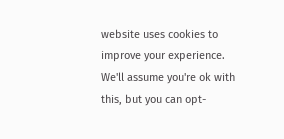website uses cookies to improve your experience. We'll assume you're ok with this, but you can opt-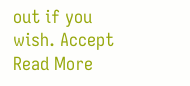out if you wish. Accept Read More